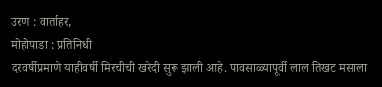उरण : वार्ताहर,
मोहोपाडा : प्रतिनिधी
दरवर्षीप्रमाणे याहीवर्षी मिरचीची खरेदी सुरू झाली आहे. पावसाळ्यापूर्वी लाल तिखट मसाला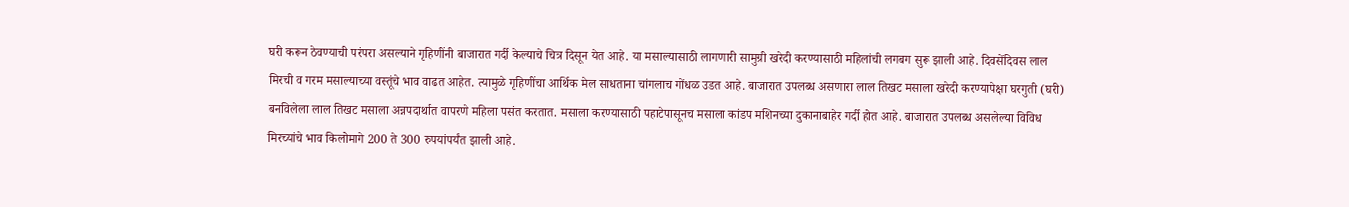घरी करून ठेवण्याची परंपरा असल्याने गृहिणींनी बाजारात गर्दी केल्याचे चित्र दिसून येत आहे. या मसाल्यासाठी लागणारी सामुग्री खरेदी करण्यासाठी महिलांची लगबग सुरू झाली आहे. दिवसेंदिवस लाल मिरची व गरम मसाल्याच्या वस्तूंचे भाव वाढत आहेत. त्यामुळे गृहिणींचा आर्थिक मेल साधताना चांगलाच गोंधळ उडत आहे. बाजारात उपलब्ध असणारा लाल तिखट मसाला खरेदी करण्यापेक्षा घरगुती (घरी) बनविलेला लाल तिखट मसाला अन्नपदार्थात वापरणे महिला पसंत करतात. मसाला करण्यासाठी पहाटेपासूनच मसाला कांडप मशिनच्या दुकानाबाहेर गर्दी होत आहे. बाजारात उपलब्ध असलेल्या विविध मिरच्यांचे भाव किलोमागे 200 ते 300 रुपयांपर्यंत झाली आहे.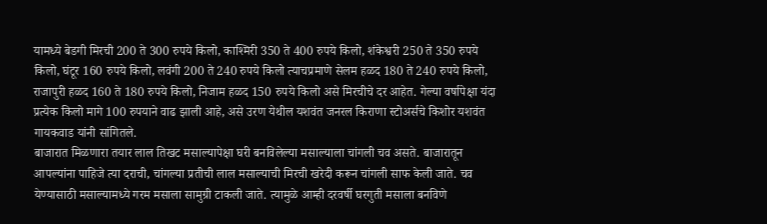यामध्ये बेडगी मिरची 200 ते 300 रुपये किलो, काश्मिरी 350 ते 400 रुपये किलो, शंकेश्वरी 250 ते 350 रुपये किलो, घंटूर 160 रुपये किलो, लवंगी 200 ते 240 रुपये किलो त्याचप्रमाणे सेलम हळद 180 ते 240 रुपये किलो, राजापुरी हळद 160 ते 180 रुपये किलो, निजाम हळद 150 रुपये किलो असे मिरचीचे दर आहेत. गेल्या वर्षापेक्षा यंदा प्रत्येक किलो मागे 100 रुपयाने वाढ झाली आहे, असे उरण येथील यशवंत जनरल किराणा स्टोअर्सचे किशोर यशवंत गायकवाड यांनी सांगितले.
बाजारात मिळणारा तयार लाल तिखट मसाल्यापेक्षा घरी बनविलेल्या मसाल्याला चांगली चव असते. बाजारातून आपल्यांना पाहिजे त्या दराची, चांगल्या प्रतीची लाल मसाल्याची मिरची खरेदी करून चांगली साफ केली जाते. चव येण्यासाठी मसाल्यामध्ये गरम मसाला सामुग्री टाकली जाते. त्यामुळे आम्ही दरवर्षी घरगुती मसाला बनविणे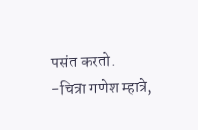पसंत करतो.
-चित्रा गणेश म्हात्रे,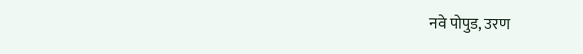नवे पोपुड, उरण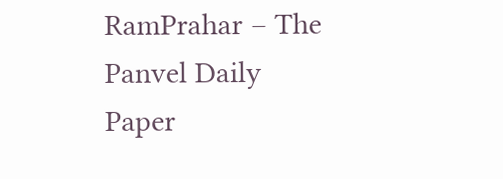RamPrahar – The Panvel Daily Paper